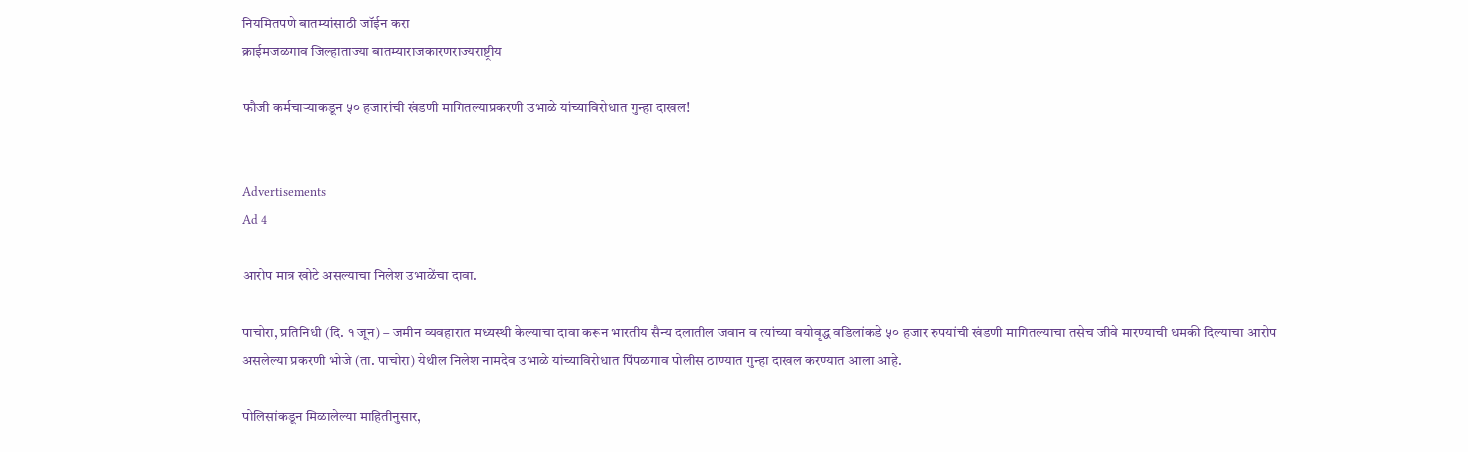नियमितपणे बातम्यांसाठी जॉईन करा
क्राईमजळगाव जिल्हाताज्या बातम्याराजकारणराज्यराष्ट्रीय

फौजी कर्मचाऱ्याकडून ५० हजारांची खंडणी मागितल्याप्रकरणी उभाळे यांच्याविरोधात गुन्हा दाखल!


Advertisements
Ad 4

आरोप मात्र खोटे असल्याचा निलेश उभाळेंचा दावा.

पाचोरा, प्रतिनिधी (दि. १ जून) – जमीन व्यवहारात मध्यस्थी केल्याचा दावा करून भारतीय सैन्य दलातील जवान व त्यांच्या वयोवृद्ध वडिलांकडे ५० हजार रुपयांची खंडणी मागितल्याचा तसेच जीवे मारण्याची धमकी दिल्याचा आरोप असलेल्या प्रकरणी भोजे (ता. पाचोरा) येथील निलेश नामदेव उभाळे यांच्याविरोधात पिंपळगाव पोलीस ठाण्यात गुन्हा दाखल करण्यात आला आहे.

पोलिसांकडून मिळालेल्या माहितीनुसार,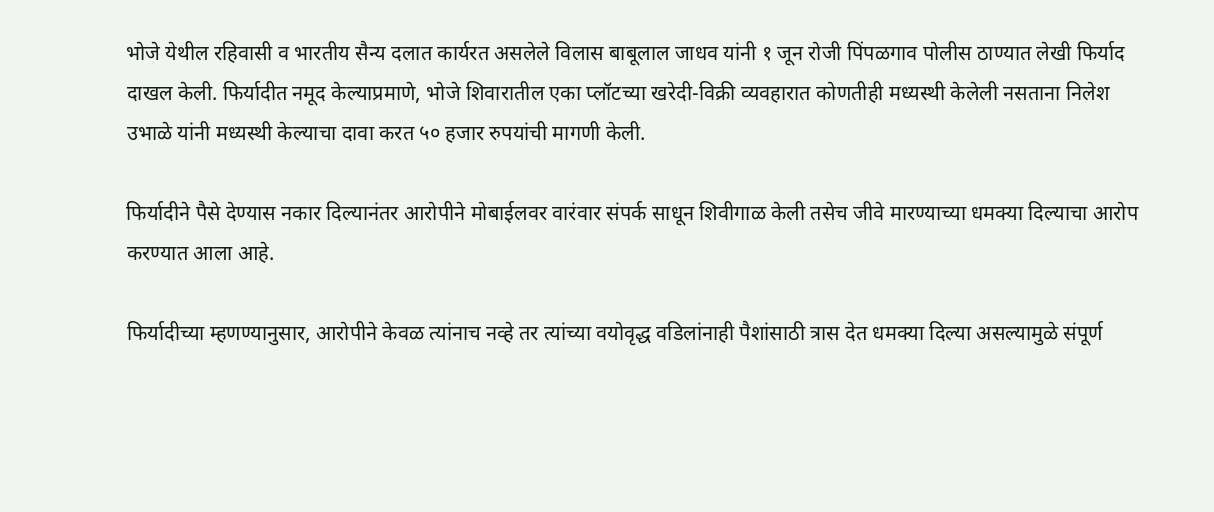भोजे येथील रहिवासी व भारतीय सैन्य दलात कार्यरत असलेले विलास बाबूलाल जाधव यांनी १ जून रोजी पिंपळगाव पोलीस ठाण्यात लेखी फिर्याद दाखल केली. फिर्यादीत नमूद केल्याप्रमाणे, भोजे शिवारातील एका प्लॉटच्या खरेदी-विक्री व्यवहारात कोणतीही मध्यस्थी केलेली नसताना निलेश उभाळे यांनी मध्यस्थी केल्याचा दावा करत ५० हजार रुपयांची मागणी केली.

फिर्यादीने पैसे देण्यास नकार दिल्यानंतर आरोपीने मोबाईलवर वारंवार संपर्क साधून शिवीगाळ केली तसेच जीवे मारण्याच्या धमक्या दिल्याचा आरोप करण्यात आला आहे.

फिर्यादीच्या म्हणण्यानुसार, आरोपीने केवळ त्यांनाच नव्हे तर त्यांच्या वयोवृद्ध वडिलांनाही पैशांसाठी त्रास देत धमक्या दिल्या असल्यामुळे संपूर्ण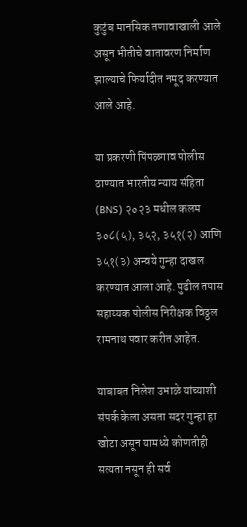कुटुंब मानसिक तणावाखाली आले असून भीतीचे वातावरण निर्माण झाल्याचे फिर्यादीत नमूद करण्यात आले आहे.

या प्रकरणी पिंपळगाव पोलीस ठाण्यात भारतीय न्याय संहिता (BNS) २०२३ मधील कलम ३०८(५), ३५२, ३५१(२) आणि ३५१(३) अन्वये गुन्हा दाखल करण्यात आला आहे. पुढील तपास सहाय्यक पोलीस निरीक्षक विठ्ठल रामनाथ पवार करीत आहेत.

याबाबत निलेश उभाळे यांच्याशी संपर्क केला असता सदर गुन्हा हा खोटा असून यामध्ये कोणतीही सत्यता नसून ही सर्व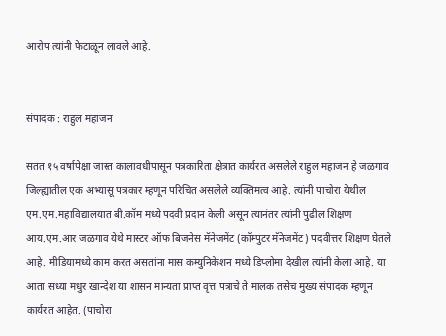आरोप त्यांनी फेटाळून लावले आहे.


संपादक : राहुल महाजन

सतत १५ वर्षापेक्षा जास्त कालावधीपासून पत्रकारिता क्षेत्रात कार्यरत असलेले राहुल महाजन हे जळगाव जिल्ह्यातील एक अभ्यासू पत्रकार म्हणून परिचित असलेले व्यक्तिमत्व आहे. त्यांनी पाचोरा येथील एम.एम.महाविद्यालयात बी.कॉम मध्ये पदवी प्रदान केली असून त्यानंतर त्यांनी पुढील शिक्षण आय.एम.आर जळगाव येथे मास्टर ऑफ बिजनेस मॅनेजमेंट (कॉम्पुटर मॅनेजमेंट) पदवीत्तर शिक्षण घेतले आहे. मीडियामध्ये काम करत असतांना मास कम्युनिकेशन मध्ये डिप्लोमा देखील त्यांनी केला आहे. या आता सध्या मधुर खान्देश या शासन मान्यता प्राप्त वृत्त पत्राचे ते मालक तसेच मुख्य संपादक म्हणून कार्यरत आहेत. (पाचोरा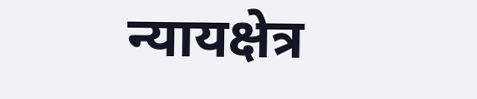न्यायक्षेत्र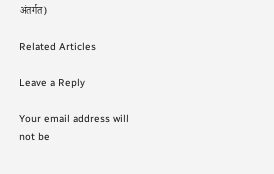अंतर्गत)

Related Articles

Leave a Reply

Your email address will not be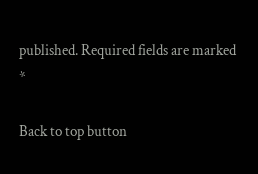published. Required fields are marked *

Back to top button